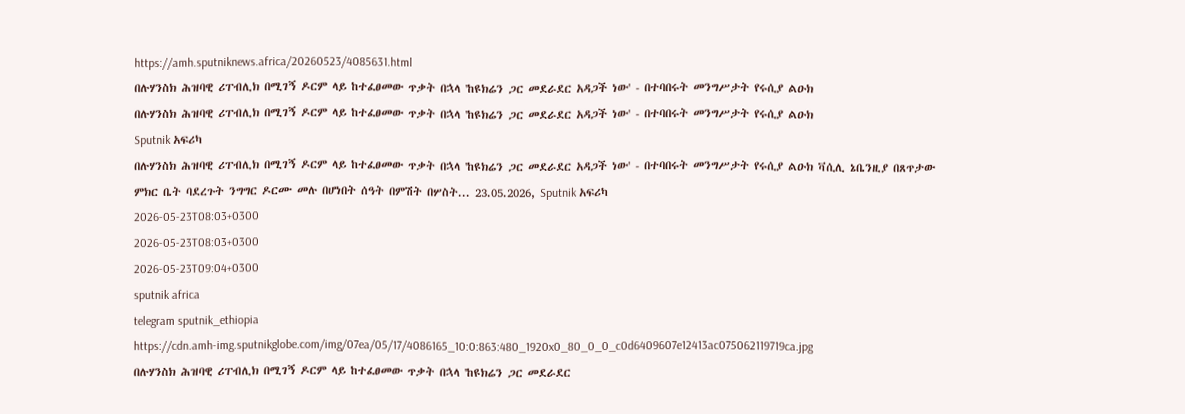https://amh.sputniknews.africa/20260523/4085631.html
በሉሃንስክ ሕዝባዊ ሪፐብሊክ በሚገኝ ዶርም ላይ ከተፈፀመው ጥቃት በኋላ 'ከዩክሬን ጋር መደራደር አዳጋች ነው' - በተባበሩት መንግሥታት የሩሲያ ልዑክ
በሉሃንስክ ሕዝባዊ ሪፐብሊክ በሚገኝ ዶርም ላይ ከተፈፀመው ጥቃት በኋላ 'ከዩክሬን ጋር መደራደር አዳጋች ነው' - በተባበሩት መንግሥታት የሩሲያ ልዑክ
Sputnik አፍሪካ
በሉሃንስክ ሕዝባዊ ሪፐብሊክ በሚገኝ ዶርም ላይ ከተፈፀመው ጥቃት በኋላ 'ከዩክሬን ጋር መደራደር አዳጋች ነው' - በተባበሩት መንግሥታት የሩሲያ ልዑክ ቫሲሊ ኔቤንዚያ በጸጥታው ምክር ቤት ባደረጉት ንግግር ዶርሙ መሉ በሆነበት ሰዓት በምሽት በሦስት... 23.05.2026, Sputnik አፍሪካ
2026-05-23T08:03+0300
2026-05-23T08:03+0300
2026-05-23T09:04+0300
sputnik africa
telegram sputnik_ethiopia
https://cdn.amh-img.sputnikglobe.com/img/07ea/05/17/4086165_10:0:863:480_1920x0_80_0_0_c0d6409607e12413ac075062119719ca.jpg
በሉሃንስክ ሕዝባዊ ሪፐብሊክ በሚገኝ ዶርም ላይ ከተፈፀመው ጥቃት በኋላ 'ከዩክሬን ጋር መደራደር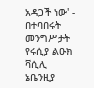አዳጋች ነው' - በተባበሩት መንግሥታት የሩሲያ ልዑክ ቫሲሊ ኔቤንዚያ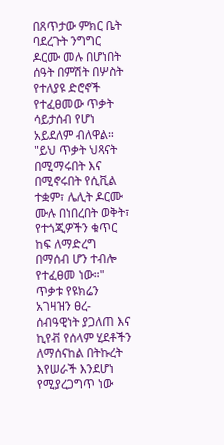በጸጥታው ምክር ቤት ባደረጉት ንግግር ዶርሙ መሉ በሆነበት ሰዓት በምሽት በሦስት የተለያዩ ድሮኖች የተፈፀመው ጥቃት ሳይታሰብ የሆነ አይደለም ብለዋል። "ይህ ጥቃት ህጻናት በሚማሩበት እና በሚኖሩበት የሲቪል ተቋም፣ ሌሊት ዶርሙ ሙሉ በነበረበት ወቅት፣ የተጎጂዎችን ቁጥር ከፍ ለማድረግ በማሰብ ሆን ተብሎ የተፈፀመ ነው።" ጥቃቱ የዩክሬን አገዛዝን ፀረ-ሰብዓዊነት ያጋለጠ እና ኪየቭ የሰላም ሂደቶችን ለማሰናከል በትኩረት እየሠራች እንደሆነ የሚያረጋግጥ ነው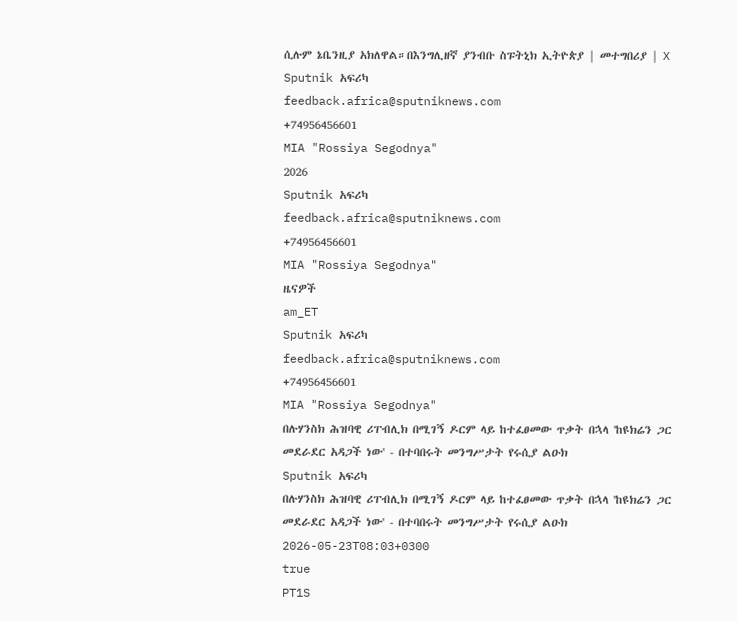ሲሉም ኔቤንዚያ አክለዋል።በእንግሊዘኛ ያንብቡ ስፑትኒክ ኢትዮጵያ | መተግበሪያ | X
Sputnik አፍሪካ
feedback.africa@sputniknews.com
+74956456601
MIA "Rossiya Segodnya"
2026
Sputnik አፍሪካ
feedback.africa@sputniknews.com
+74956456601
MIA "Rossiya Segodnya"
ዜናዎች
am_ET
Sputnik አፍሪካ
feedback.africa@sputniknews.com
+74956456601
MIA "Rossiya Segodnya"
በሉሃንስክ ሕዝባዊ ሪፐብሊክ በሚገኝ ዶርም ላይ ከተፈፀመው ጥቃት በኋላ 'ከዩክሬን ጋር መደራደር አዳጋች ነው' - በተባበሩት መንግሥታት የሩሲያ ልዑክ
Sputnik አፍሪካ
በሉሃንስክ ሕዝባዊ ሪፐብሊክ በሚገኝ ዶርም ላይ ከተፈፀመው ጥቃት በኋላ 'ከዩክሬን ጋር መደራደር አዳጋች ነው' - በተባበሩት መንግሥታት የሩሲያ ልዑክ
2026-05-23T08:03+0300
true
PT1S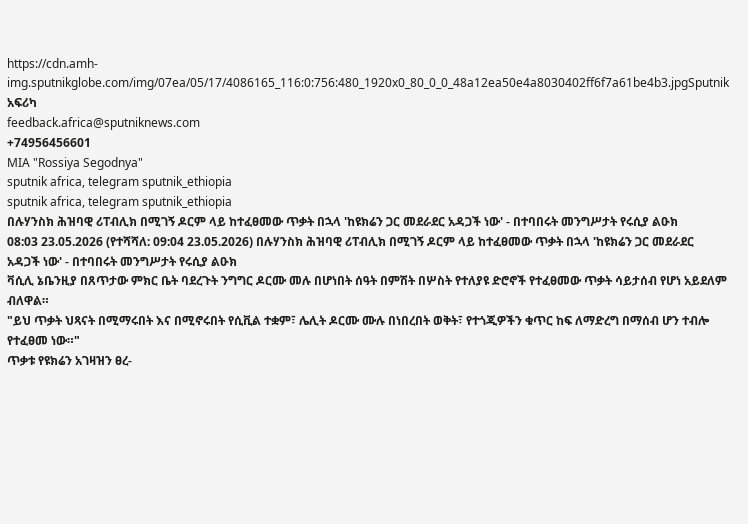https://cdn.amh-img.sputnikglobe.com/img/07ea/05/17/4086165_116:0:756:480_1920x0_80_0_0_48a12ea50e4a8030402ff6f7a61be4b3.jpgSputnik አፍሪካ
feedback.africa@sputniknews.com
+74956456601
MIA "Rossiya Segodnya"
sputnik africa, telegram sputnik_ethiopia
sputnik africa, telegram sputnik_ethiopia
በሉሃንስክ ሕዝባዊ ሪፐብሊክ በሚገኝ ዶርም ላይ ከተፈፀመው ጥቃት በኋላ 'ከዩክሬን ጋር መደራደር አዳጋች ነው' - በተባበሩት መንግሥታት የሩሲያ ልዑክ
08:03 23.05.2026 (የተሻሻለ: 09:04 23.05.2026) በሉሃንስክ ሕዝባዊ ሪፐብሊክ በሚገኝ ዶርም ላይ ከተፈፀመው ጥቃት በኋላ 'ከዩክሬን ጋር መደራደር አዳጋች ነው' - በተባበሩት መንግሥታት የሩሲያ ልዑክ
ቫሲሊ ኔቤንዚያ በጸጥታው ምክር ቤት ባደረጉት ንግግር ዶርሙ መሉ በሆነበት ሰዓት በምሽት በሦስት የተለያዩ ድሮኖች የተፈፀመው ጥቃት ሳይታሰብ የሆነ አይደለም ብለዋል።
"ይህ ጥቃት ህጻናት በሚማሩበት እና በሚኖሩበት የሲቪል ተቋም፣ ሌሊት ዶርሙ ሙሉ በነበረበት ወቅት፣ የተጎጂዎችን ቁጥር ከፍ ለማድረግ በማሰብ ሆን ተብሎ የተፈፀመ ነው።"
ጥቃቱ የዩክሬን አገዛዝን ፀረ-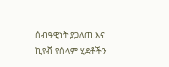ሰብዓዊነት ያጋለጠ እና ኪየቭ የሰላም ሂደቶችን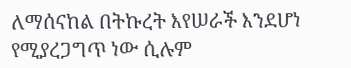ለማሰናከል በትኩረት እየሠራች እንደሆነ የሚያረጋግጥ ነው ሲሉም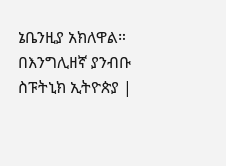ኔቤንዚያ አክለዋል።
በእንግሊዘኛ ያንብቡ
ስፑትኒክ ኢትዮጵያ |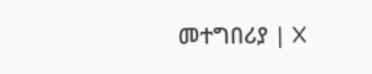መተግበሪያ | X